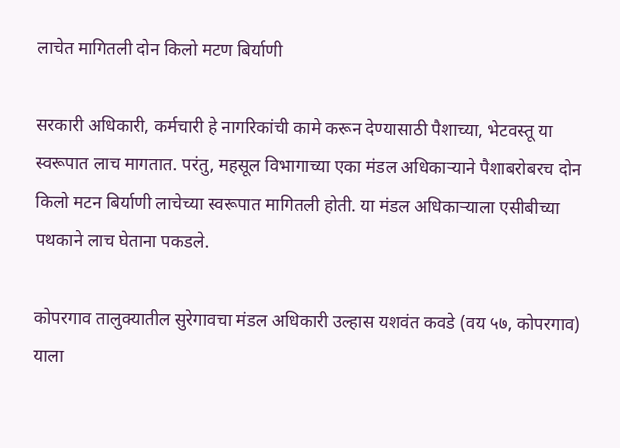लाचेत मागितली दोन किलो मटण बिर्याणी

सरकारी अधिकारी, कर्मचारी हे नागरिकांची कामे करून देण्यासाठी पैशाच्या, भेटवस्तू या स्वरूपात लाच मागतात. परंतु, महसूल विभागाच्या एका मंडल अधिकाऱ्याने पैशाबरोबरच दोन किलो मटन बिर्याणी लाचेच्या स्वरूपात मागितली होती. या मंडल अधिकाऱ्याला एसीबीच्या पथकाने लाच घेताना पकडले.

कोपरगाव तालुक्यातील सुरेगावचा मंडल अधिकारी उल्हास यशवंत कवडे (वय ५७, कोपरगाव) याला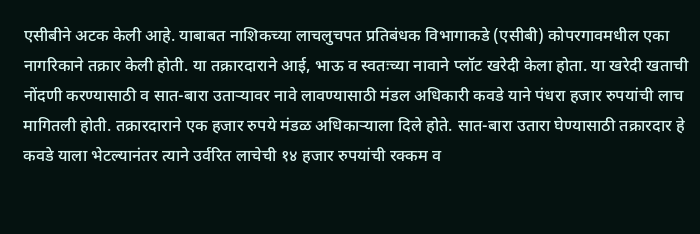एसीबीने अटक केली आहे. याबाबत नाशिकच्या लाचलुचपत प्रतिबंधक विभागाकडे (एसीबी) कोपरगावमधील एका नागरिकाने तक्रार केली होती. या तक्रारदाराने आई, भाऊ व स्वतःच्या नावाने प्लॉट खरेदी केला होता. या खरेदी खताची नोंदणी करण्यासाठी व सात-बारा उताऱ्यावर नावे लावण्यासाठी मंडल अधिकारी कवडे याने पंधरा हजार रुपयांची लाच मागितली होती. तक्रारदाराने एक हजार रुपये मंडळ अधिकाऱ्याला दिले होते. सात-बारा उतारा घेण्यासाठी तक्रारदार हे कवडे याला भेटल्यानंतर त्याने उर्वरित लाचेची १४ हजार रुपयांची रक्कम व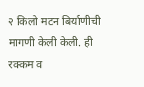२ किलो मटन बिर्याणीची मागणी केली केली. ही रक्कम व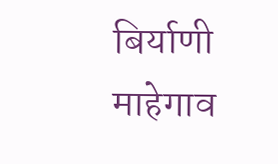बिर्याणी माहेगाव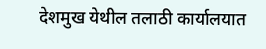देशमुख येथील तलाठी कार्यालयात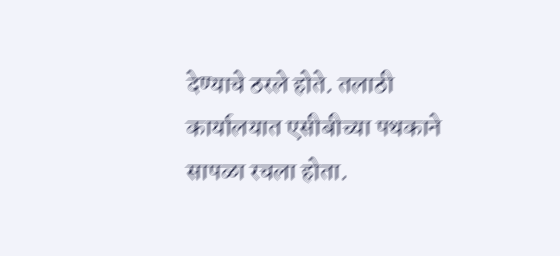देण्याचे ठरले होते. तलाठी कार्यालयात एसीबीच्या पथकाने सापळा रचला होता.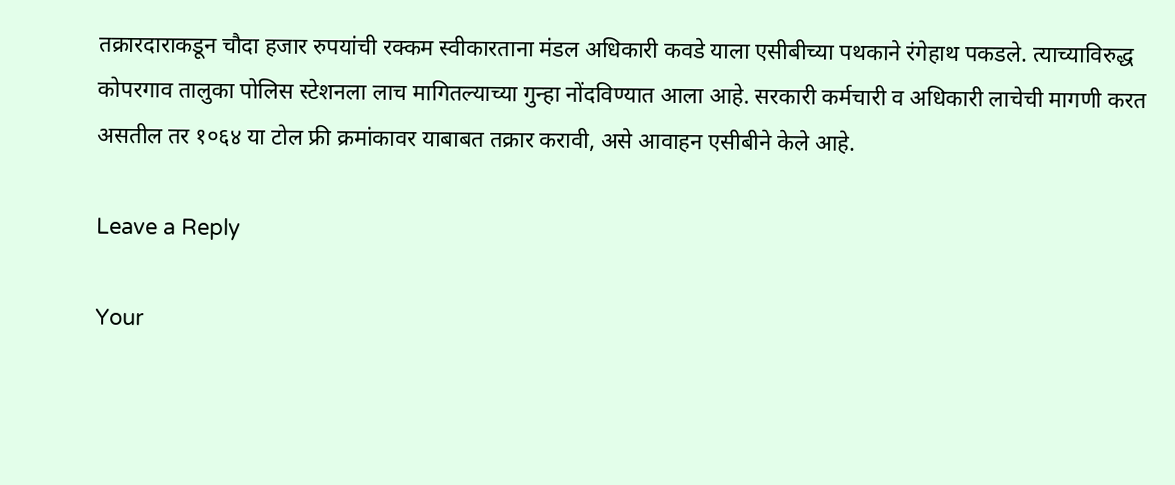तक्रारदाराकडून चौदा हजार रुपयांची रक्कम स्वीकारताना मंडल अधिकारी कवडे याला एसीबीच्या पथकाने रंगेहाथ पकडले. त्याच्याविरुद्ध कोपरगाव तालुका पोलिस स्टेशनला लाच मागितल्याच्या गुन्हा नोंदविण्यात आला आहे. सरकारी कर्मचारी व अधिकारी लाचेची मागणी करत असतील तर १०६४ या टोल फ्री क्रमांकावर याबाबत तक्रार करावी, असे आवाहन एसीबीने केले आहे.

Leave a Reply

Your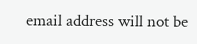email address will not be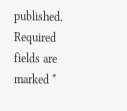published. Required fields are marked *